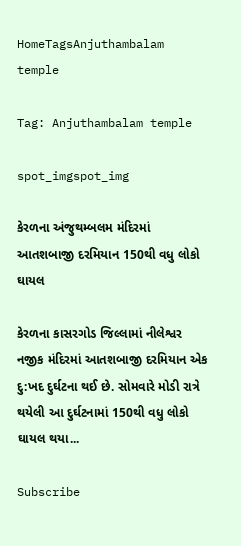HomeTagsAnjuthambalam temple

Tag: Anjuthambalam temple

spot_imgspot_img

કેરળના અંજુથમ્બલમ મંદિરમાં આતશબાજી દરમિયાન 150થી વધુ લોકો ઘાયલ

કેરળના કાસરગોડ જિલ્લામાં નીલેશ્વર નજીક મંદિરમાં આતશબાજી દરમિયાન એક દુ:ખદ દુર્ઘટના થઈ છે. સોમવારે મોડી રાત્રે થયેલી આ દુર્ઘટનામાં 150થી વધુ લોકો ઘાયલ થયા...

Subscribe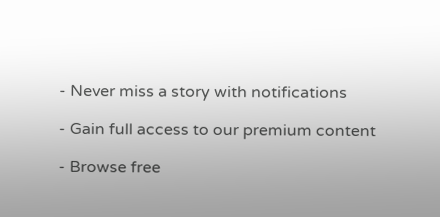- Never miss a story with notifications

- Gain full access to our premium content

- Browse free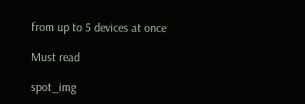from up to 5 devices at once

Must read

spot_img